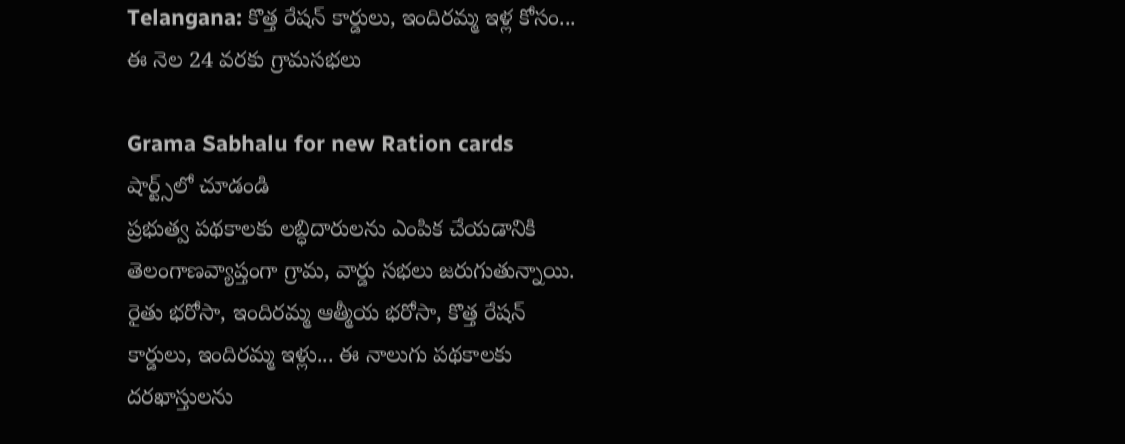Telangana: కొత్త రేషన్ కార్డులు, ఇందిరమ్మ ఇళ్ల కోసం... ఈ నెల 24 వరకు గ్రామసభలు

Grama Sabhalu for new Ration cards
షార్ట్స్‌లో చూడండి
ప్రభుత్వ పథకాలకు లబ్ధిదారులను ఎంపిక చేయడానికి తెలంగాణవ్యాప్తంగా గ్రామ, వార్డు సభలు జరుగుతున్నాయి. రైతు భరోసా, ఇందిరమ్మ ఆత్మీయ భరోసా, కొత్త రేషన్ కార్డులు, ఇందిరమ్మ ఇళ్లు... ఈ నాలుగు పథకాలకు దరఖాస్తులను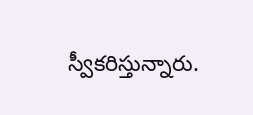స్వీకరిస్తున్నారు.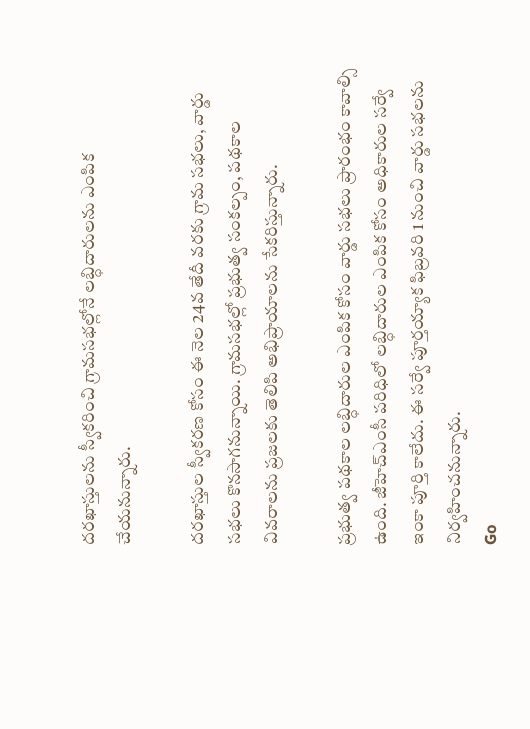దరఖాస్తులను స్వీకరించి గ్రామసభల్లోనే లబ్ధిదారులను ఎంపిక చేయనున్నారు.

దరఖాస్తుల స్వీకరణ కోసం ఈ నెల 24వ తేదీ వరకు గ్రామ సభలు, వార్డు సభలు కొనసాగనున్నాయి. గ్రామసభల్లో ప్రభుత్వ సంకల్పం, పథకాల వివరాలను ప్రజలకు తెలిపి అభిప్రాయాలను సేకరిస్తున్నారు.

ప్రభుత్వ పథకాల లబ్ధిదారుల ఎంపిక కోసం వార్డు సభలు ప్రారంభం కావాల్సి ఉంది. జీహెచ్ఎంసీ పరిధిలో లబ్ధిదారుల ఎంపిక కోసం అధికారుల సర్వే ఇంకా పూర్తి కాలేదు. ఈ సర్వే పూర్తయ్యాక ఫిబ్రవరి 1 నుంచి వార్డు సభలను నిర్వహించనున్నారు.
Go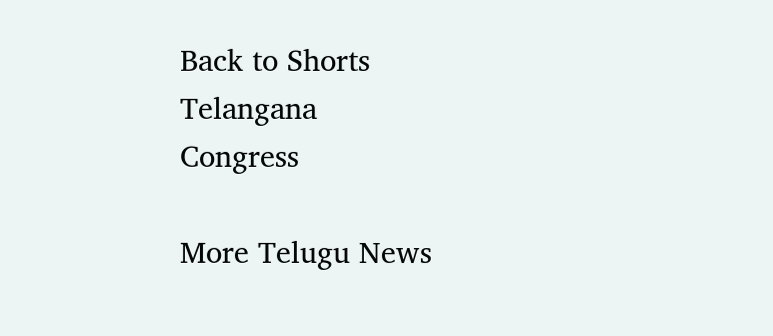Back to Shorts
Telangana
Congress

More Telugu News